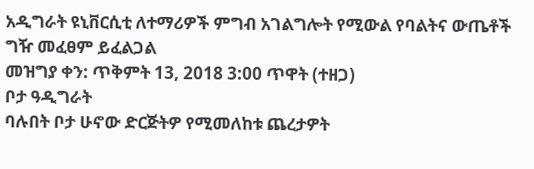አዲግራት ዩኒቨርሲቲ ለተማሪዎች ምግብ አገልግሎት የሚውል የባልትና ውጤቶች ግዥ መፈፀም ይፈልጋል
መዝግያ ቀን: ጥቅምት 13, 2018 3:00 ጥዋት (ተዘጋ)
ቦታ ዓዲግራት
ባሉበት ቦታ ሁኖው ድርጅትዎ የሚመለከቱ ጨረታዎት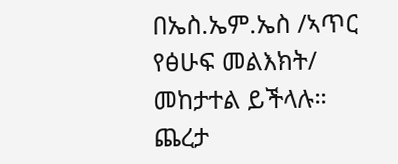በኤስ.ኤም.ኤስ /ኣጥር የፅሁፍ መልእክት/ መከታተል ይችላሉ።
ጨረታ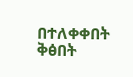በተለቀቀበት ቅፅበት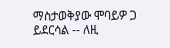ማስታወቅያው ሞባይዎ ጋ ይደርሳል -- ለዚ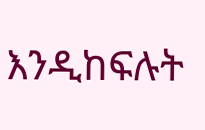እንዲከፍሉት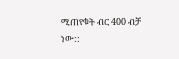ሚጠየቁት ብር 400 ብቻ ነው::